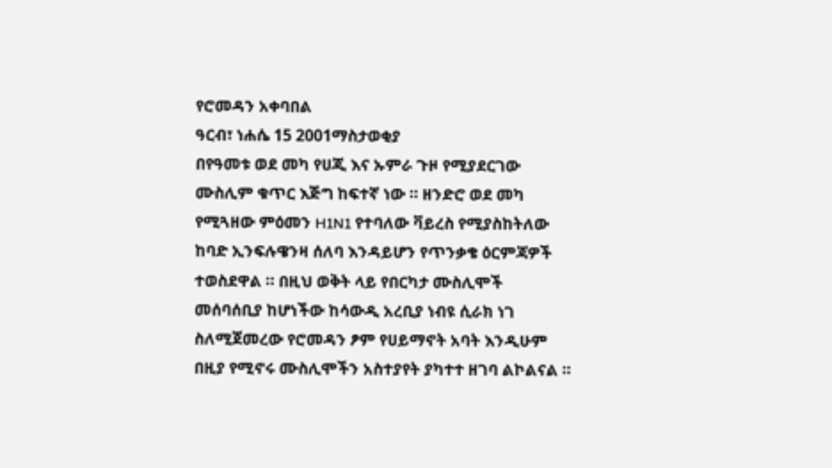የሮመዳን አቀባበል
ዓርብ፣ ነሐሴ 15 2001ማስታወቂያ
በየዓመቱ ወደ መካ የሀጂ እና ኡምራ ጉዞ የሚያደርገው ሙስሊም ቁጥር እጅግ ከፍተኛ ነው ። ዘንድሮ ወደ መካ የሚጓዘው ምዕመን H1N1 የተባለው ቫይረስ የሚያስከትለው ከባድ ኢንፍሉዌንዛ ሰለባ እንዳይሆን የጥንቃቄ ዕርምጃዎች ተወስደዋል ። በዚህ ወቅት ላይ የበርካታ ሙስሊሞች መሰባሰቢያ ከሆነችው ከሳውዲ አረቢያ ነብዩ ሲራክ ነገ ስለሚጀመረው የሮመዳን ፆም የሀይማኖት አባት እንዲሁም በዚያ የሚኖሩ ሙስሊሞችን አስተያየት ያካተተ ዘገባ ልኮልናል ።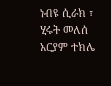ነብዩ ሲራክ ፣ ሂሩት መለሰ
አርያም ተክሌ